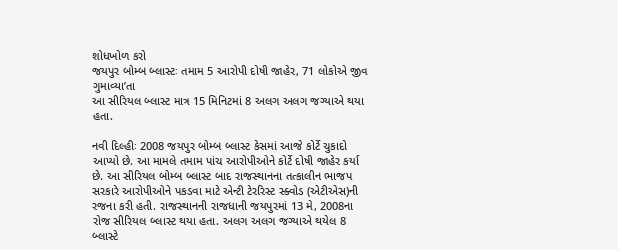શોધખોળ કરો
જયપુર બોમ્બ બ્લાસ્ટઃ તમામ 5 આરોપી દોષી જાહેર, 71 લોકોએ જીવ ગુમાવ્યા’તા
આ સીરિયલ બ્લાસ્ટ માત્ર 15 મિનિટમાં 8 અલગ અલગ જગ્યાએ થયા હતા.

નવી દિલ્હીઃ 2008 જયપુર બોમ્બ બ્લાસ્ટ કેસમાં આજે કોર્ટે ચુકાદો આપ્યો છે. આ મામલે તમામ પાંચ આરોપીઓને કોર્ટે દોષી જાહેર કર્યા છે. આ સીરિયલ બોમ્બ બ્લાસ્ટ બાદ રાજસ્થાનના તત્કાલીન ભાજપ સરકારે આરોપીઓને પકડવા માટે એન્ટી ટેરરિસ્ટ સ્ક્વોડ (એટીએસ)ની રજના કરી હતી. રાજસ્થાનની રાજધાની જયપુરમાં 13 મે, 2008ના રોજ સીરિયલ બ્લાસ્ટ થયા હતા. અલગ અલગ જગ્યાએ થયેલ 8 બ્લાસ્ટે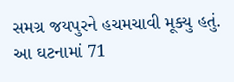સમગ્ર જયપુરને હચમચાવી મૂક્યુ હતું. આ ઘટનામાં 71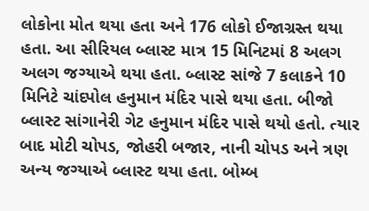લોકોના મોત થયા હતા અને 176 લોકો ઈજાગ્રસ્ત થયા હતા. આ સીરિયલ બ્લાસ્ટ માત્ર 15 મિનિટમાં 8 અલગ અલગ જગ્યાએ થયા હતા. બ્લાસ્ટ સાંજે 7 કલાકને 10 મિનિટે ચાંદપોલ હનુમાન મંદિર પાસે થયા હતા. બીજો બ્લાસ્ટ સાંગાનેરી ગેટ હનુમાન મંદિર પાસે થયો હતો. ત્યાર બાદ મોટી ચોપડ, જોહરી બજાર, નાની ચોપડ અને ત્રણ અન્ય જગ્યાએ બ્લાસ્ટ થયા હતા. બોમ્બ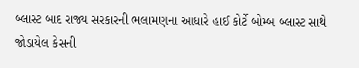બ્લાસ્ટ બાદ રાજ્ય સરકારની ભલામણના આધારે હાઈ કોર્ટે બોમ્બ બ્લાસ્ટ સાથે જોડાયેલ કેસની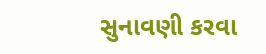સુનાવણી કરવા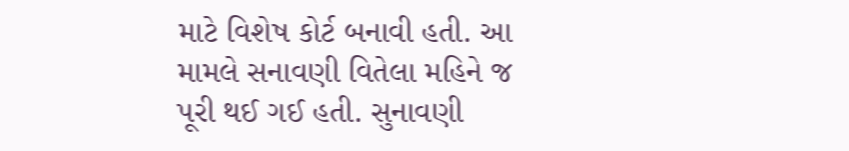માટે વિશેષ કોર્ટ બનાવી હતી. આ મામલે સનાવણી વિતેલા મહિને જ પૂરી થઈ ગઈ હતી. સુનાવણી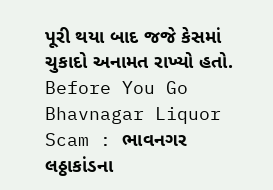પૂરી થયા બાદ જજે કેસમાં ચુકાદો અનામત રાખ્યો હતો.
Before You Go
Bhavnagar Liquor Scam : ભાવનગર લઠ્ઠાકાંડના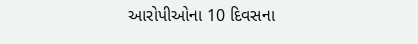આરોપીઓના 10 દિવસના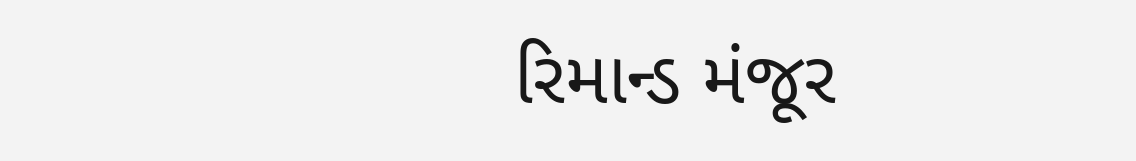રિમાન્ડ મંજૂર